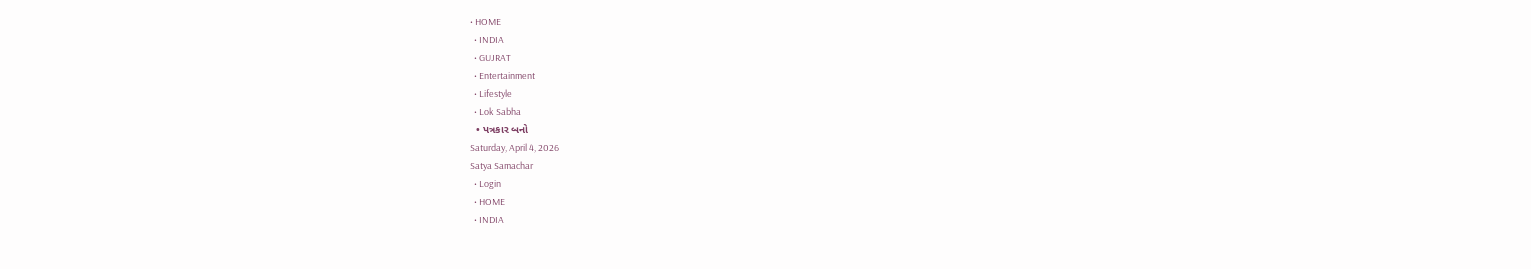• HOME
  • INDIA
  • GUJRAT
  • Entertainment
  • Lifestyle
  • Lok Sabha
  • પત્રકાર બનો
Saturday, April 4, 2026
Satya Samachar
  • Login
  • HOME
  • INDIA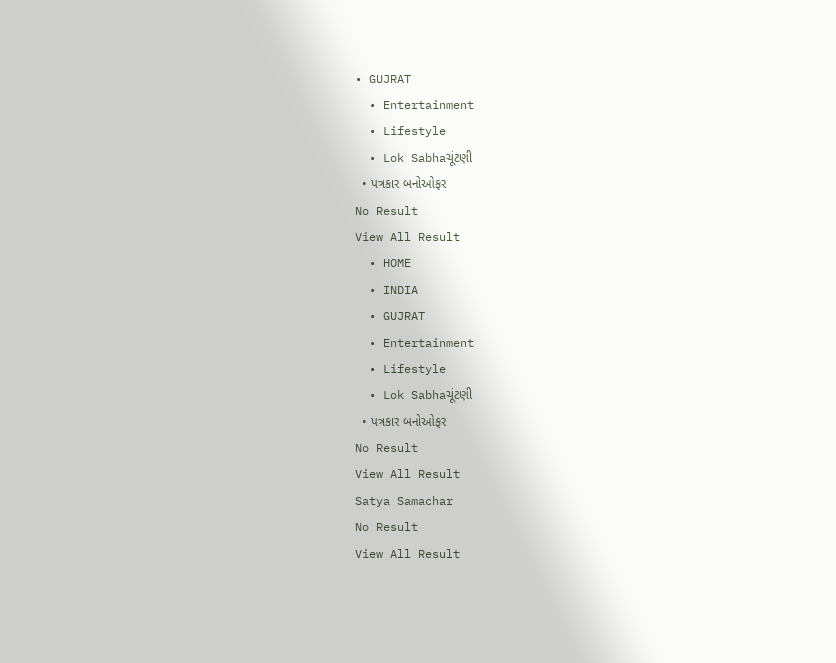• GUJRAT
  • Entertainment
  • Lifestyle
  • Lok Sabhaચૂંટણી
  • પત્રકાર બનોઓફર
No Result
View All Result
  • HOME
  • INDIA
  • GUJRAT
  • Entertainment
  • Lifestyle
  • Lok Sabhaચૂંટણી
  • પત્રકાર બનોઓફર
No Result
View All Result
Satya Samachar
No Result
View All Result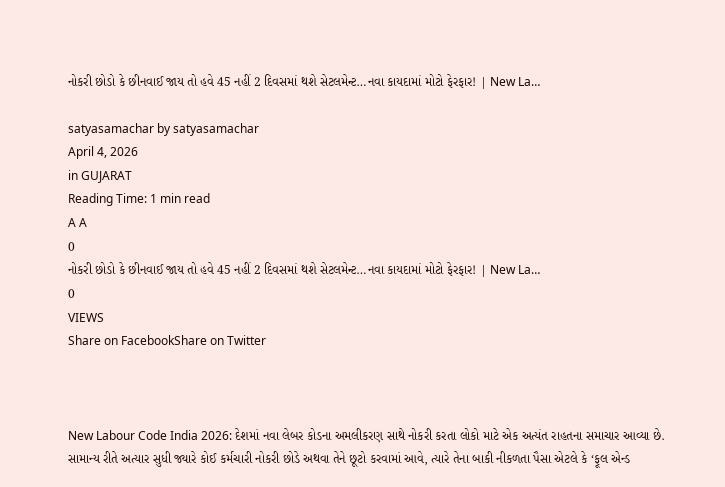નોકરી છોડો કે છીનવાઈ જાય તો હવે 45 નહીં 2 દિવસમાં થશે સેટલમેન્ટ…નવા કાયદામાં મોટો ફેરફાર! | New La…

satyasamachar by satyasamachar
April 4, 2026
in GUJARAT
Reading Time: 1 min read
A A
0
નોકરી છોડો કે છીનવાઈ જાય તો હવે 45 નહીં 2 દિવસમાં થશે સેટલમેન્ટ…નવા કાયદામાં મોટો ફેરફાર! | New La…
0
VIEWS
Share on FacebookShare on Twitter



New Labour Code India 2026: દેશમાં નવા લેબર કોડના અમલીકરણ સાથે નોકરી કરતા લોકો માટે એક અત્યંત રાહતના સમાચાર આવ્યા છે. સામાન્ય રીતે અત્યાર સુધી જ્યારે કોઈ કર્મચારી નોકરી છોડે અથવા તેને છૂટો કરવામાં આવે, ત્યારે તેના બાકી નીકળતા પૈસા એટલે કે ‘ફૂલ એન્ડ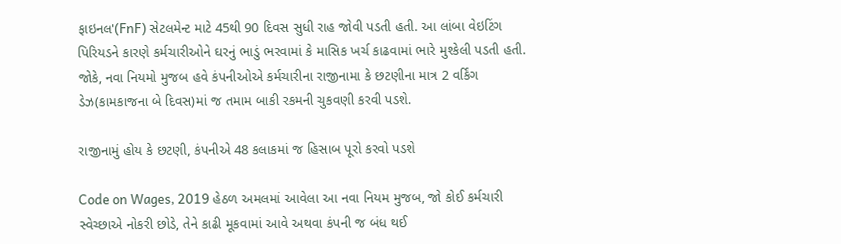ફાઇનલ'(FnF) સેટલમેન્ટ માટે 45થી 90 દિવસ સુધી રાહ જોવી પડતી હતી. આ લાંબા વેઇટિંગ પિરિયડને કારણે કર્મચારીઓને ઘરનું ભાડું ભરવામાં કે માસિક ખર્ચ કાઢવામાં ભારે મુશ્કેલી પડતી હતી. જોકે, નવા નિયમો મુજબ હવે કંપનીઓએ કર્મચારીના રાજીનામા કે છટણીના માત્ર 2 વર્કિંગ ડેઝ(કામકાજના બે દિવસ)માં જ તમામ બાકી રકમની ચુકવણી કરવી પડશે.

રાજીનામું હોય કે છટણી, કંપનીએ 48 કલાકમાં જ હિસાબ પૂરો કરવો પડશે

Code on Wages, 2019 હેઠળ અમલમાં આવેલા આ નવા નિયમ મુજબ, જો કોઈ કર્મચારી સ્વેચ્છાએ નોકરી છોડે, તેને કાઢી મૂકવામાં આવે અથવા કંપની જ બંધ થઈ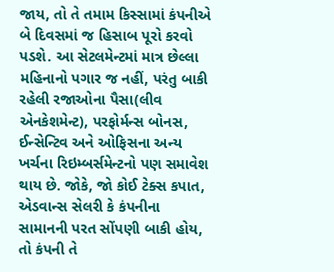જાય, તો તે તમામ કિસ્સામાં કંપનીએ બે દિવસમાં જ હિસાબ પૂરો કરવો પડશે. આ સેટલમેન્ટમાં માત્ર છેલ્લા મહિનાનો પગાર જ નહીં, પરંતુ બાકી રહેલી રજાઓના પૈસા(લીવ એનકેશમેન્ટ), પરફોર્મન્સ બોનસ, ઈન્સેન્ટિવ અને ઓફિસના અન્ય ખર્ચના રિઇમ્બર્સમેન્ટનો પણ સમાવેશ થાય છે. જોકે, જો કોઈ ટેક્સ કપાત, એડવાન્સ સેલરી કે કંપનીના સામાનની પરત સોંપણી બાકી હોય, તો કંપની તે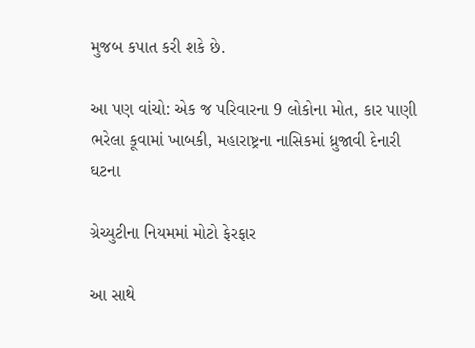મુજબ કપાત કરી શકે છે.

આ પણ વાંચો: એક જ પરિવારના 9 લોકોના મોત, કાર પાણી ભરેલા કૂવામાં ખાબકી, મહારાષ્ટ્રના નાસિકમાં ધ્રુજાવી દેનારી ઘટના

ગ્રેચ્યુટીના નિયમમાં મોટો ફેરફાર

આ સાથે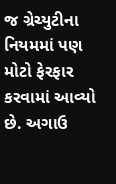જ ગ્રેચ્યુટીના નિયમમાં પણ મોટો ફેરફાર કરવામાં આવ્યો છે. અગાઉ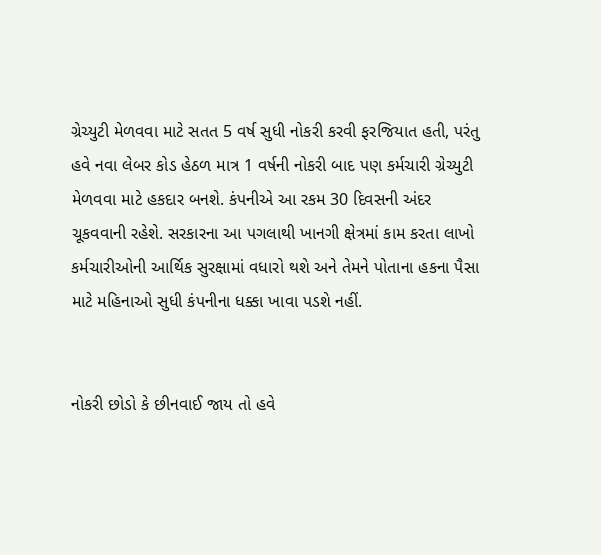ગ્રેચ્યુટી મેળવવા માટે સતત 5 વર્ષ સુધી નોકરી કરવી ફરજિયાત હતી, પરંતુ હવે નવા લેબર કોડ હેઠળ માત્ર 1 વર્ષની નોકરી બાદ પણ કર્મચારી ગ્રેચ્યુટી મેળવવા માટે હકદાર બનશે. કંપનીએ આ રકમ 30 દિવસની અંદર ચૂકવવાની રહેશે. સરકારના આ પગલાથી ખાનગી ક્ષેત્રમાં કામ કરતા લાખો કર્મચારીઓની આર્થિક સુરક્ષામાં વધારો થશે અને તેમને પોતાના હકના પૈસા માટે મહિનાઓ સુધી કંપનીના ધક્કા ખાવા પડશે નહીં.


નોકરી છોડો કે છીનવાઈ જાય તો હવે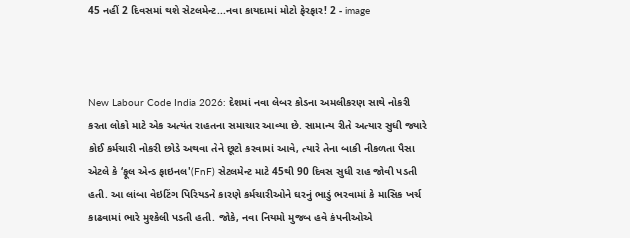45 નહીં 2 દિવસમાં થશે સેટલમેન્ટ...નવા કાયદામાં મોટો ફેરફાર! 2 - image



New Labour Code India 2026: દેશમાં નવા લેબર કોડના અમલીકરણ સાથે નોકરી કરતા લોકો માટે એક અત્યંત રાહતના સમાચાર આવ્યા છે. સામાન્ય રીતે અત્યાર સુધી જ્યારે કોઈ કર્મચારી નોકરી છોડે અથવા તેને છૂટો કરવામાં આવે, ત્યારે તેના બાકી નીકળતા પૈસા એટલે કે ‘ફૂલ એન્ડ ફાઇનલ'(FnF) સેટલમેન્ટ માટે 45થી 90 દિવસ સુધી રાહ જોવી પડતી હતી. આ લાંબા વેઇટિંગ પિરિયડને કારણે કર્મચારીઓને ઘરનું ભાડું ભરવામાં કે માસિક ખર્ચ કાઢવામાં ભારે મુશ્કેલી પડતી હતી. જોકે, નવા નિયમો મુજબ હવે કંપનીઓએ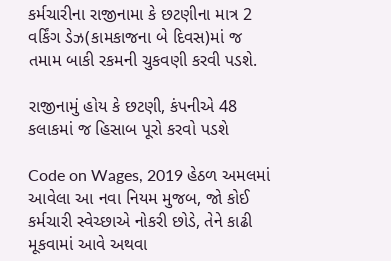કર્મચારીના રાજીનામા કે છટણીના માત્ર 2 વર્કિંગ ડેઝ(કામકાજના બે દિવસ)માં જ તમામ બાકી રકમની ચુકવણી કરવી પડશે.

રાજીનામું હોય કે છટણી, કંપનીએ 48 કલાકમાં જ હિસાબ પૂરો કરવો પડશે

Code on Wages, 2019 હેઠળ અમલમાં આવેલા આ નવા નિયમ મુજબ, જો કોઈ કર્મચારી સ્વેચ્છાએ નોકરી છોડે, તેને કાઢી મૂકવામાં આવે અથવા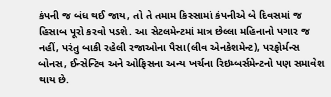કંપની જ બંધ થઈ જાય, તો તે તમામ કિસ્સામાં કંપનીએ બે દિવસમાં જ હિસાબ પૂરો કરવો પડશે. આ સેટલમેન્ટમાં માત્ર છેલ્લા મહિનાનો પગાર જ નહીં, પરંતુ બાકી રહેલી રજાઓના પૈસા(લીવ એનકેશમેન્ટ), પરફોર્મન્સ બોનસ, ઈન્સેન્ટિવ અને ઓફિસના અન્ય ખર્ચના રિઇમ્બર્સમેન્ટનો પણ સમાવેશ થાય છે.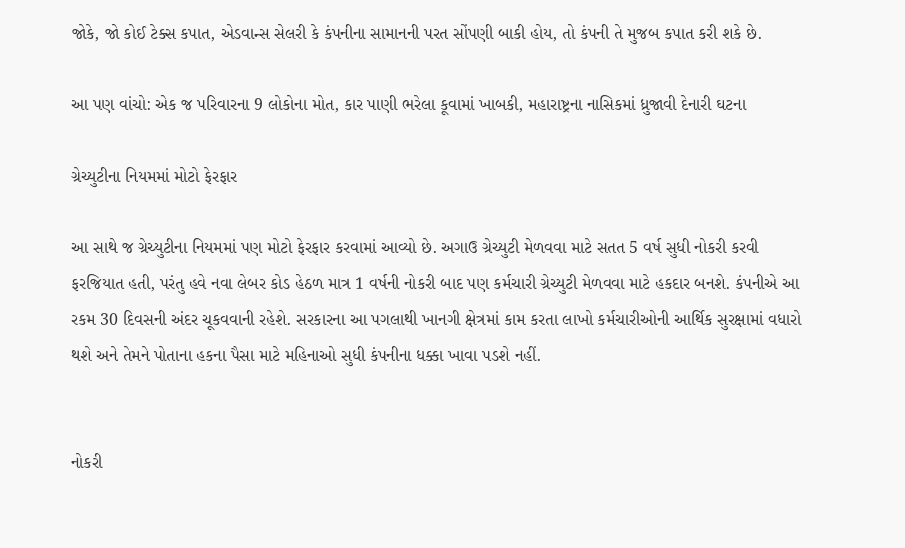જોકે, જો કોઈ ટેક્સ કપાત, એડવાન્સ સેલરી કે કંપનીના સામાનની પરત સોંપણી બાકી હોય, તો કંપની તે મુજબ કપાત કરી શકે છે.

આ પણ વાંચો: એક જ પરિવારના 9 લોકોના મોત, કાર પાણી ભરેલા કૂવામાં ખાબકી, મહારાષ્ટ્રના નાસિકમાં ધ્રુજાવી દેનારી ઘટના

ગ્રેચ્યુટીના નિયમમાં મોટો ફેરફાર

આ સાથે જ ગ્રેચ્યુટીના નિયમમાં પણ મોટો ફેરફાર કરવામાં આવ્યો છે. અગાઉ ગ્રેચ્યુટી મેળવવા માટે સતત 5 વર્ષ સુધી નોકરી કરવી ફરજિયાત હતી, પરંતુ હવે નવા લેબર કોડ હેઠળ માત્ર 1 વર્ષની નોકરી બાદ પણ કર્મચારી ગ્રેચ્યુટી મેળવવા માટે હકદાર બનશે. કંપનીએ આ રકમ 30 દિવસની અંદર ચૂકવવાની રહેશે. સરકારના આ પગલાથી ખાનગી ક્ષેત્રમાં કામ કરતા લાખો કર્મચારીઓની આર્થિક સુરક્ષામાં વધારો થશે અને તેમને પોતાના હકના પૈસા માટે મહિનાઓ સુધી કંપનીના ધક્કા ખાવા પડશે નહીં.


નોકરી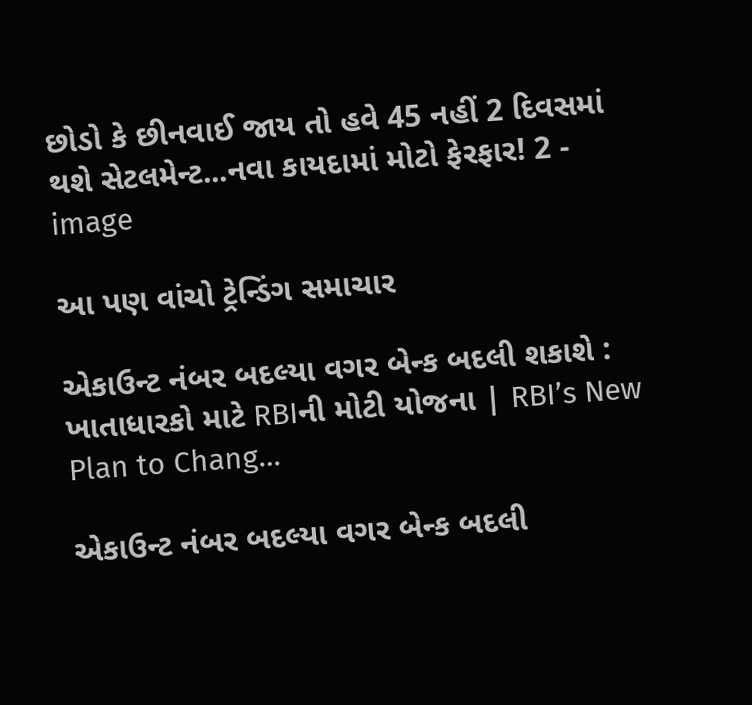છોડો કે છીનવાઈ જાય તો હવે 45 નહીં 2 દિવસમાં થશે સેટલમેન્ટ...નવા કાયદામાં મોટો ફેરફાર! 2 - image

આ પણ વાંચો ટ્રેન્ડિંગ સમાચાર

એકાઉન્ટ નંબર બદલ્યા વગર બેન્ક બદલી શકાશે : ખાતાધારકો માટે RBIની મોટી યોજના | RBI’s New Plan to Chang…

એકાઉન્ટ નંબર બદલ્યા વગર બેન્ક બદલી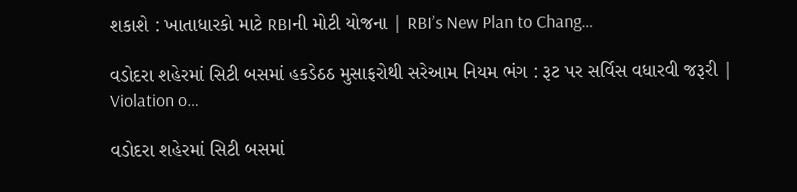શકાશે : ખાતાધારકો માટે RBIની મોટી યોજના | RBI’s New Plan to Chang…

વડોદરા શહેરમાં સિટી બસમાં હકડેઠઠ મુસાફરોથી સરેઆમ નિયમ ભંગ : રૂટ પર સર્વિસ વધારવી જરૂરી | Violation o…

વડોદરા શહેરમાં સિટી બસમાં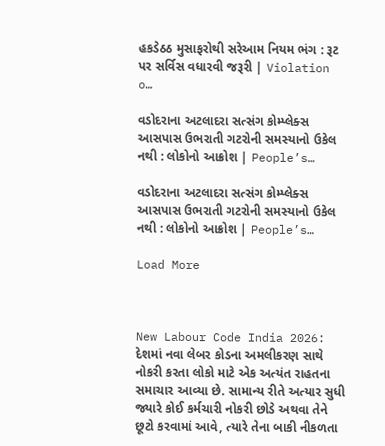હકડેઠઠ મુસાફરોથી સરેઆમ નિયમ ભંગ : રૂટ પર સર્વિસ વધારવી જરૂરી | Violation o…

વડોદરાના અટલાદરા સત્સંગ કોમ્પ્લેક્સ આસપાસ ઉભરાતી ગટરોની સમસ્યાનો ઉકેલ નથી : લોકોનો આક્રોશ | People’s…

વડોદરાના અટલાદરા સત્સંગ કોમ્પ્લેક્સ આસપાસ ઉભરાતી ગટરોની સમસ્યાનો ઉકેલ નથી : લોકોનો આક્રોશ | People’s…

Load More



New Labour Code India 2026: દેશમાં નવા લેબર કોડના અમલીકરણ સાથે નોકરી કરતા લોકો માટે એક અત્યંત રાહતના સમાચાર આવ્યા છે. સામાન્ય રીતે અત્યાર સુધી જ્યારે કોઈ કર્મચારી નોકરી છોડે અથવા તેને છૂટો કરવામાં આવે, ત્યારે તેના બાકી નીકળતા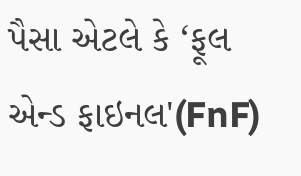પૈસા એટલે કે ‘ફૂલ એન્ડ ફાઇનલ'(FnF)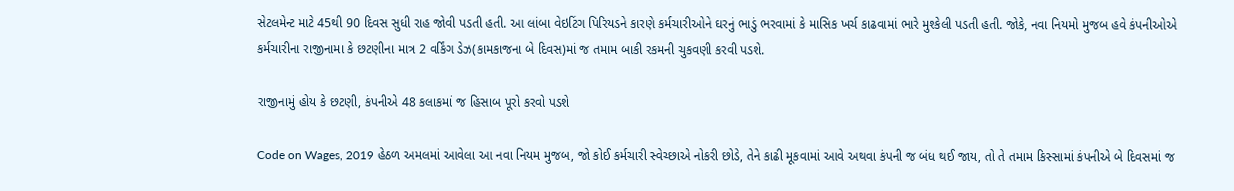સેટલમેન્ટ માટે 45થી 90 દિવસ સુધી રાહ જોવી પડતી હતી. આ લાંબા વેઇટિંગ પિરિયડને કારણે કર્મચારીઓને ઘરનું ભાડું ભરવામાં કે માસિક ખર્ચ કાઢવામાં ભારે મુશ્કેલી પડતી હતી. જોકે, નવા નિયમો મુજબ હવે કંપનીઓએ કર્મચારીના રાજીનામા કે છટણીના માત્ર 2 વર્કિંગ ડેઝ(કામકાજના બે દિવસ)માં જ તમામ બાકી રકમની ચુકવણી કરવી પડશે.

રાજીનામું હોય કે છટણી, કંપનીએ 48 કલાકમાં જ હિસાબ પૂરો કરવો પડશે

Code on Wages, 2019 હેઠળ અમલમાં આવેલા આ નવા નિયમ મુજબ, જો કોઈ કર્મચારી સ્વેચ્છાએ નોકરી છોડે, તેને કાઢી મૂકવામાં આવે અથવા કંપની જ બંધ થઈ જાય, તો તે તમામ કિસ્સામાં કંપનીએ બે દિવસમાં જ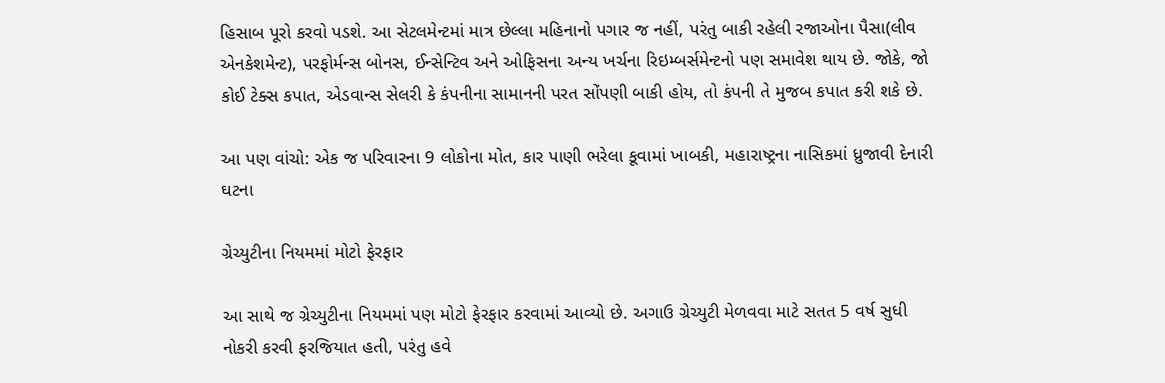હિસાબ પૂરો કરવો પડશે. આ સેટલમેન્ટમાં માત્ર છેલ્લા મહિનાનો પગાર જ નહીં, પરંતુ બાકી રહેલી રજાઓના પૈસા(લીવ એનકેશમેન્ટ), પરફોર્મન્સ બોનસ, ઈન્સેન્ટિવ અને ઓફિસના અન્ય ખર્ચના રિઇમ્બર્સમેન્ટનો પણ સમાવેશ થાય છે. જોકે, જો કોઈ ટેક્સ કપાત, એડવાન્સ સેલરી કે કંપનીના સામાનની પરત સોંપણી બાકી હોય, તો કંપની તે મુજબ કપાત કરી શકે છે.

આ પણ વાંચો: એક જ પરિવારના 9 લોકોના મોત, કાર પાણી ભરેલા કૂવામાં ખાબકી, મહારાષ્ટ્રના નાસિકમાં ધ્રુજાવી દેનારી ઘટના

ગ્રેચ્યુટીના નિયમમાં મોટો ફેરફાર

આ સાથે જ ગ્રેચ્યુટીના નિયમમાં પણ મોટો ફેરફાર કરવામાં આવ્યો છે. અગાઉ ગ્રેચ્યુટી મેળવવા માટે સતત 5 વર્ષ સુધી નોકરી કરવી ફરજિયાત હતી, પરંતુ હવે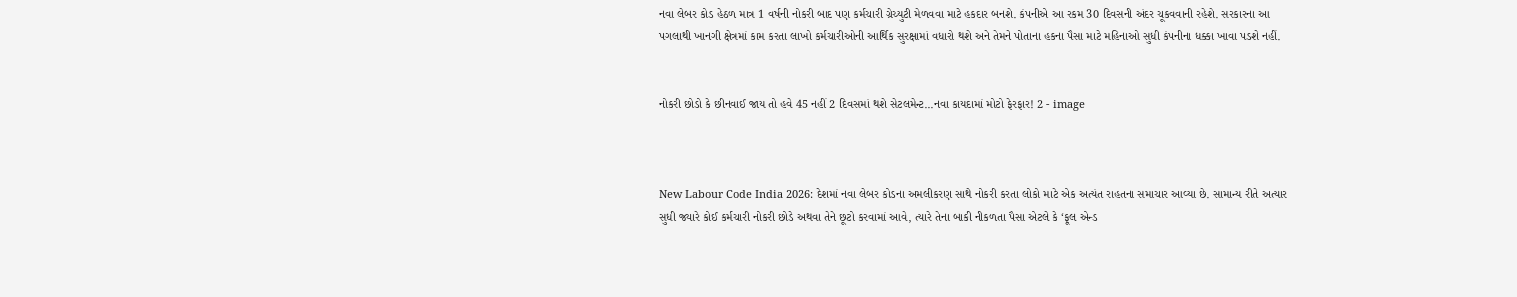નવા લેબર કોડ હેઠળ માત્ર 1 વર્ષની નોકરી બાદ પણ કર્મચારી ગ્રેચ્યુટી મેળવવા માટે હકદાર બનશે. કંપનીએ આ રકમ 30 દિવસની અંદર ચૂકવવાની રહેશે. સરકારના આ પગલાથી ખાનગી ક્ષેત્રમાં કામ કરતા લાખો કર્મચારીઓની આર્થિક સુરક્ષામાં વધારો થશે અને તેમને પોતાના હકના પૈસા માટે મહિનાઓ સુધી કંપનીના ધક્કા ખાવા પડશે નહીં.


નોકરી છોડો કે છીનવાઈ જાય તો હવે 45 નહીં 2 દિવસમાં થશે સેટલમેન્ટ...નવા કાયદામાં મોટો ફેરફાર! 2 - image



New Labour Code India 2026: દેશમાં નવા લેબર કોડના અમલીકરણ સાથે નોકરી કરતા લોકો માટે એક અત્યંત રાહતના સમાચાર આવ્યા છે. સામાન્ય રીતે અત્યાર સુધી જ્યારે કોઈ કર્મચારી નોકરી છોડે અથવા તેને છૂટો કરવામાં આવે, ત્યારે તેના બાકી નીકળતા પૈસા એટલે કે ‘ફૂલ એન્ડ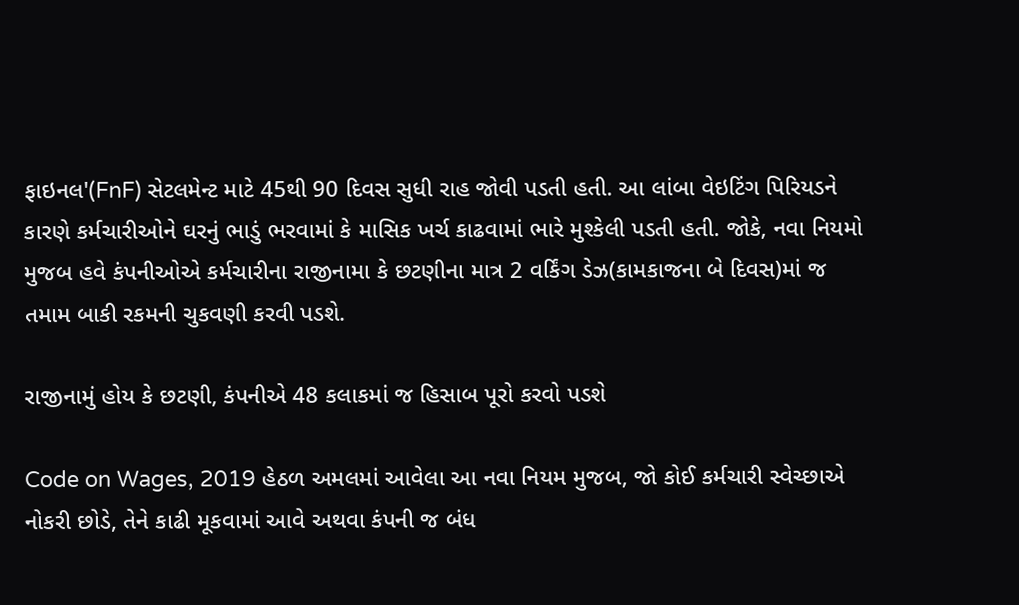ફાઇનલ'(FnF) સેટલમેન્ટ માટે 45થી 90 દિવસ સુધી રાહ જોવી પડતી હતી. આ લાંબા વેઇટિંગ પિરિયડને કારણે કર્મચારીઓને ઘરનું ભાડું ભરવામાં કે માસિક ખર્ચ કાઢવામાં ભારે મુશ્કેલી પડતી હતી. જોકે, નવા નિયમો મુજબ હવે કંપનીઓએ કર્મચારીના રાજીનામા કે છટણીના માત્ર 2 વર્કિંગ ડેઝ(કામકાજના બે દિવસ)માં જ તમામ બાકી રકમની ચુકવણી કરવી પડશે.

રાજીનામું હોય કે છટણી, કંપનીએ 48 કલાકમાં જ હિસાબ પૂરો કરવો પડશે

Code on Wages, 2019 હેઠળ અમલમાં આવેલા આ નવા નિયમ મુજબ, જો કોઈ કર્મચારી સ્વેચ્છાએ નોકરી છોડે, તેને કાઢી મૂકવામાં આવે અથવા કંપની જ બંધ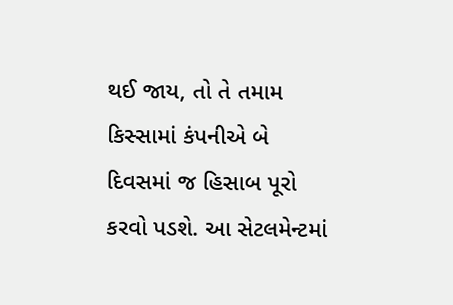થઈ જાય, તો તે તમામ કિસ્સામાં કંપનીએ બે દિવસમાં જ હિસાબ પૂરો કરવો પડશે. આ સેટલમેન્ટમાં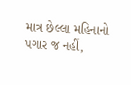માત્ર છેલ્લા મહિનાનો પગાર જ નહીં,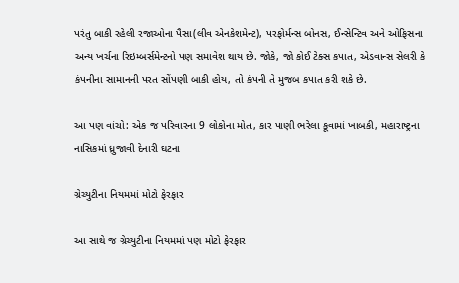પરંતુ બાકી રહેલી રજાઓના પૈસા(લીવ એનકેશમેન્ટ), પરફોર્મન્સ બોનસ, ઈન્સેન્ટિવ અને ઓફિસના અન્ય ખર્ચના રિઇમ્બર્સમેન્ટનો પણ સમાવેશ થાય છે. જોકે, જો કોઈ ટેક્સ કપાત, એડવાન્સ સેલરી કે કંપનીના સામાનની પરત સોંપણી બાકી હોય, તો કંપની તે મુજબ કપાત કરી શકે છે.

આ પણ વાંચો: એક જ પરિવારના 9 લોકોના મોત, કાર પાણી ભરેલા કૂવામાં ખાબકી, મહારાષ્ટ્રના નાસિકમાં ધ્રુજાવી દેનારી ઘટના

ગ્રેચ્યુટીના નિયમમાં મોટો ફેરફાર

આ સાથે જ ગ્રેચ્યુટીના નિયમમાં પણ મોટો ફેરફાર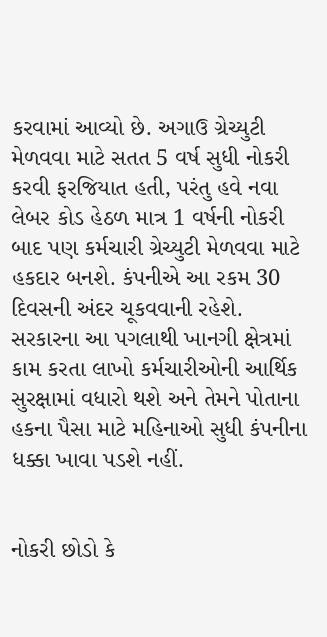કરવામાં આવ્યો છે. અગાઉ ગ્રેચ્યુટી મેળવવા માટે સતત 5 વર્ષ સુધી નોકરી કરવી ફરજિયાત હતી, પરંતુ હવે નવા લેબર કોડ હેઠળ માત્ર 1 વર્ષની નોકરી બાદ પણ કર્મચારી ગ્રેચ્યુટી મેળવવા માટે હકદાર બનશે. કંપનીએ આ રકમ 30 દિવસની અંદર ચૂકવવાની રહેશે. સરકારના આ પગલાથી ખાનગી ક્ષેત્રમાં કામ કરતા લાખો કર્મચારીઓની આર્થિક સુરક્ષામાં વધારો થશે અને તેમને પોતાના હકના પૈસા માટે મહિનાઓ સુધી કંપનીના ધક્કા ખાવા પડશે નહીં.


નોકરી છોડો કે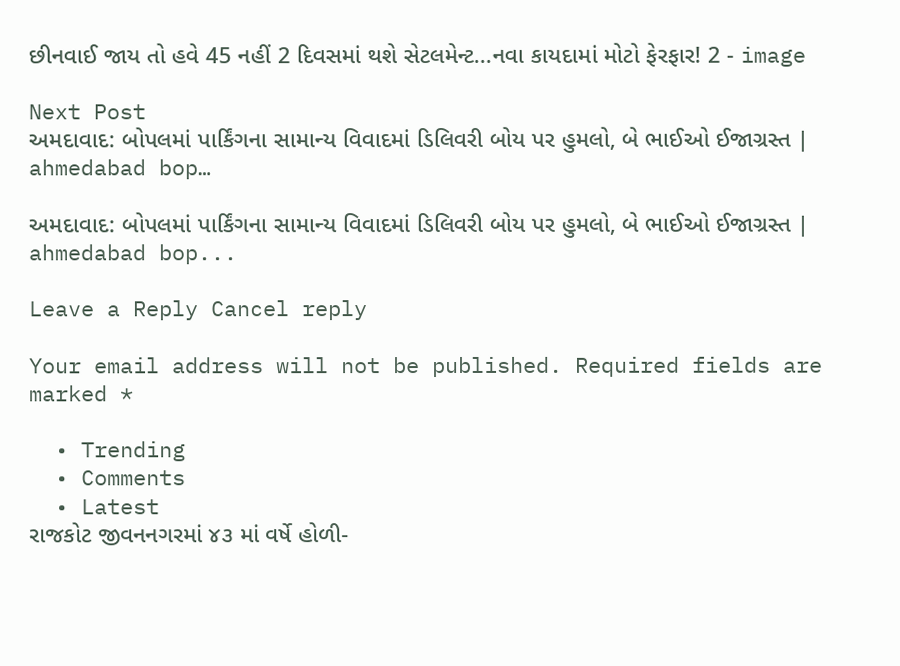છીનવાઈ જાય તો હવે 45 નહીં 2 દિવસમાં થશે સેટલમેન્ટ...નવા કાયદામાં મોટો ફેરફાર! 2 - image

Next Post
અમદાવાદ: બોપલમાં પાર્કિંગના સામાન્ય વિવાદમાં ડિલિવરી બોય પર હુમલો, બે ભાઈઓ ઈજાગ્રસ્ત | ahmedabad bop…

અમદાવાદ: બોપલમાં પાર્કિંગના સામાન્ય વિવાદમાં ડિલિવરી બોય પર હુમલો, બે ભાઈઓ ઈજાગ્રસ્ત | ahmedabad bop...

Leave a Reply Cancel reply

Your email address will not be published. Required fields are marked *

  • Trending
  • Comments
  • Latest
રાજકોટ જીવનનગરમાં ૪૩ માં વર્ષે હોળી-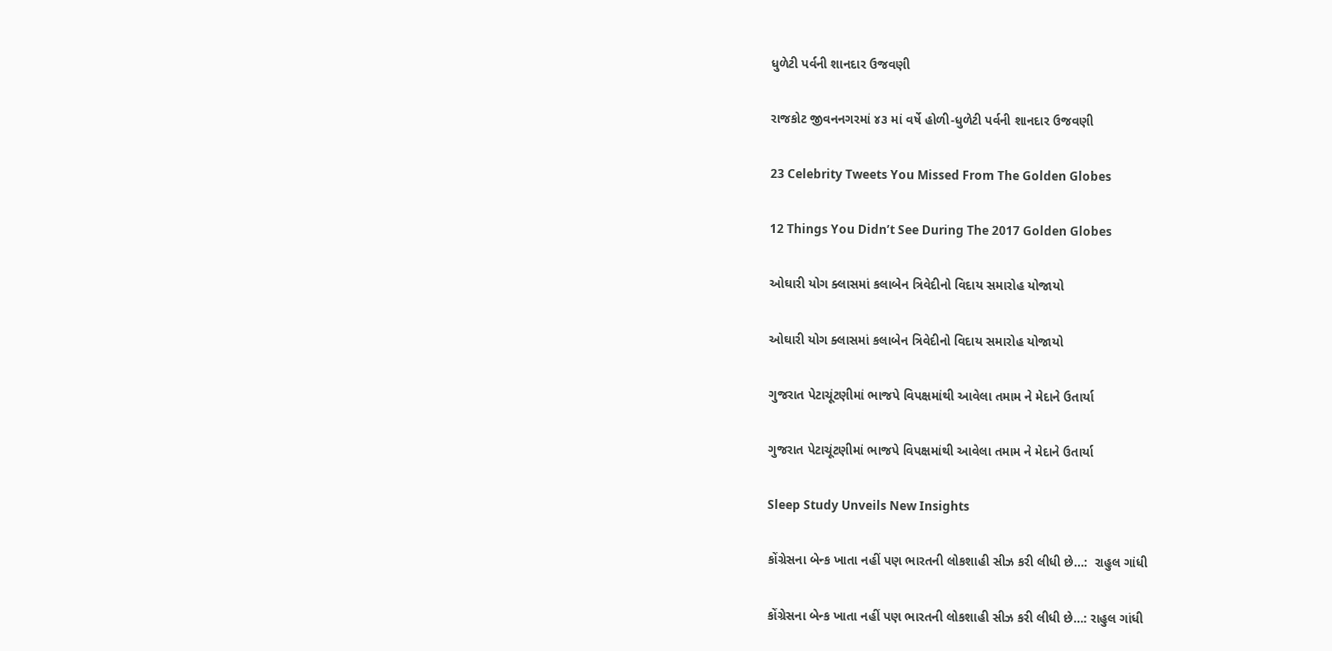ધુળેટી પર્વની શાનદાર ઉજવણી

રાજકોટ જીવનનગરમાં ૪૩ માં વર્ષે હોળી-ધુળેટી પર્વની શાનદાર ઉજવણી

23 Celebrity Tweets You Missed From The Golden Globes

12 Things You Didn’t See During The 2017 Golden Globes

ઓઘારી યોગ ક્લાસમાં કલાબેન ત્રિવેદીનો વિદાય સમારોહ યોજાયો

ઓઘારી યોગ ક્લાસમાં કલાબેન ત્રિવેદીનો વિદાય સમારોહ યોજાયો

ગુજરાત પેટાચૂંટણીમાં ભાજપે વિપક્ષમાંથી આવેલા તમામ ને મેદાને ઉતાર્યા

ગુજરાત પેટાચૂંટણીમાં ભાજપે વિપક્ષમાંથી આવેલા તમામ ને મેદાને ઉતાર્યા

Sleep Study Unveils New Insights

કોંગ્રેસના બેન્ક ખાતા નહીં પણ ભારતની લોકશાહી સીઝ કરી લીધી છે…:  રાહુલ ગાંધી

કોંગ્રેસના બેન્ક ખાતા નહીં પણ ભારતની લોકશાહી સીઝ કરી લીધી છે…: રાહુલ ગાંધી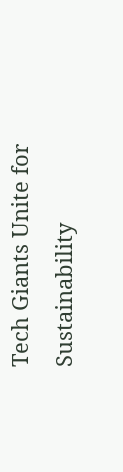Tech Giants Unite for Sustainability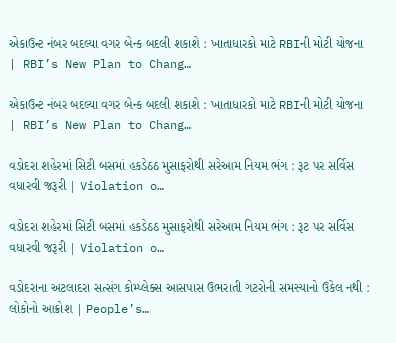એકાઉન્ટ નંબર બદલ્યા વગર બેન્ક બદલી શકાશે : ખાતાધારકો માટે RBIની મોટી યોજના | RBI’s New Plan to Chang…

એકાઉન્ટ નંબર બદલ્યા વગર બેન્ક બદલી શકાશે : ખાતાધારકો માટે RBIની મોટી યોજના | RBI’s New Plan to Chang…

વડોદરા શહેરમાં સિટી બસમાં હકડેઠઠ મુસાફરોથી સરેઆમ નિયમ ભંગ : રૂટ પર સર્વિસ વધારવી જરૂરી | Violation o…

વડોદરા શહેરમાં સિટી બસમાં હકડેઠઠ મુસાફરોથી સરેઆમ નિયમ ભંગ : રૂટ પર સર્વિસ વધારવી જરૂરી | Violation o…

વડોદરાના અટલાદરા સત્સંગ કોમ્પ્લેક્સ આસપાસ ઉભરાતી ગટરોની સમસ્યાનો ઉકેલ નથી : લોકોનો આક્રોશ | People’s…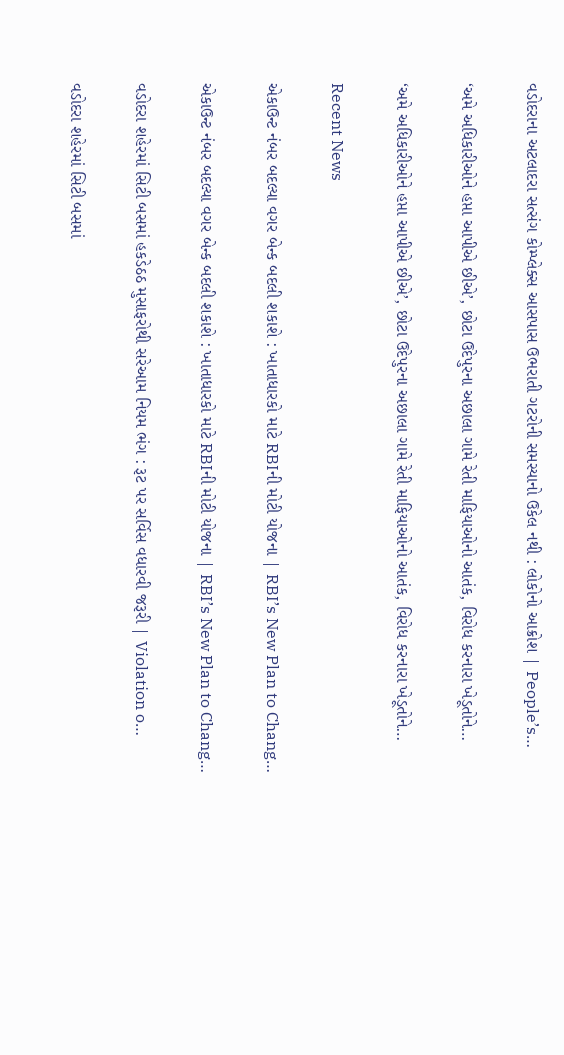વડોદરાના અટલાદરા સત્સંગ કોમ્પ્લેક્સ આસપાસ ઉભરાતી ગટરોની સમસ્યાનો ઉકેલ નથી : લોકોનો આક્રોશ | People’s…

‘અમે અધિકારીઓને હપ્તા આપીએ છીએ’, છોટા ઉદેપુરના અછાલા ગામે રેતી માફિયાઓનો આતંક, વિરોધ કરનારા ખેડૂતોને…

‘અમે અધિકારીઓને હપ્તા આપીએ છીએ’, છોટા ઉદેપુરના અછાલા ગામે રેતી માફિયાઓનો આતંક, વિરોધ કરનારા ખેડૂતોને…

Recent News

એકાઉન્ટ નંબર બદલ્યા વગર બેન્ક બદલી શકાશે : ખાતાધારકો માટે RBIની મોટી યોજના | RBI’s New Plan to Chang…

એકાઉન્ટ નંબર બદલ્યા વગર બેન્ક બદલી શકાશે : ખાતાધારકો માટે RBIની મોટી યોજના | RBI’s New Plan to Chang…

વડોદરા શહેરમાં સિટી બસમાં હકડેઠઠ મુસાફરોથી સરેઆમ નિયમ ભંગ : રૂટ પર સર્વિસ વધારવી જરૂરી | Violation o…

વડોદરા શહેરમાં સિટી બસમાં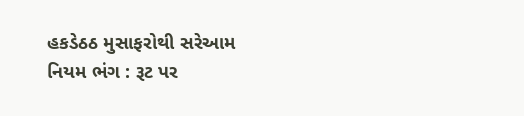હકડેઠઠ મુસાફરોથી સરેઆમ નિયમ ભંગ : રૂટ પર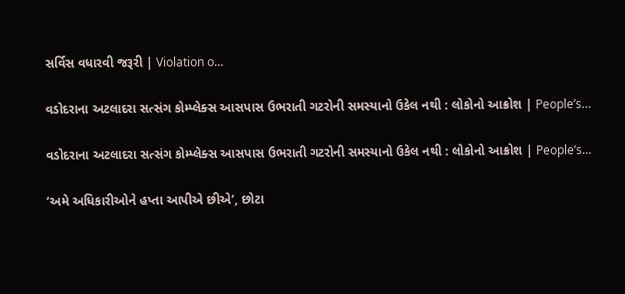સર્વિસ વધારવી જરૂરી | Violation o…

વડોદરાના અટલાદરા સત્સંગ કોમ્પ્લેક્સ આસપાસ ઉભરાતી ગટરોની સમસ્યાનો ઉકેલ નથી : લોકોનો આક્રોશ | People’s…

વડોદરાના અટલાદરા સત્સંગ કોમ્પ્લેક્સ આસપાસ ઉભરાતી ગટરોની સમસ્યાનો ઉકેલ નથી : લોકોનો આક્રોશ | People’s…

‘અમે અધિકારીઓને હપ્તા આપીએ છીએ’, છોટા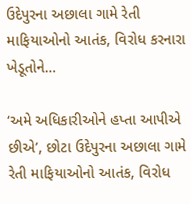ઉદેપુરના અછાલા ગામે રેતી માફિયાઓનો આતંક, વિરોધ કરનારા ખેડૂતોને…

‘અમે અધિકારીઓને હપ્તા આપીએ છીએ’, છોટા ઉદેપુરના અછાલા ગામે રેતી માફિયાઓનો આતંક, વિરોધ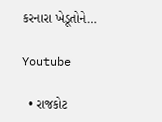કરનારા ખેડૂતોને…

Youtube

  • રાજકોટ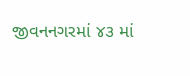જીવનનગરમાં ૪૩ માં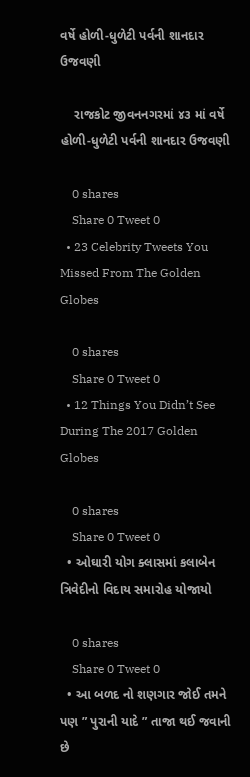વર્ષે હોળી-ધુળેટી પર્વની શાનદાર ઉજવણી

    રાજકોટ જીવનનગરમાં ૪૩ માં વર્ષે હોળી-ધુળેટી પર્વની શાનદાર ઉજવણી

    0 shares
    Share 0 Tweet 0
  • 23 Celebrity Tweets You Missed From The Golden Globes

    0 shares
    Share 0 Tweet 0
  • 12 Things You Didn’t See During The 2017 Golden Globes

    0 shares
    Share 0 Tweet 0
  • ઓઘારી યોગ ક્લાસમાં કલાબેન ત્રિવેદીનો વિદાય સમારોહ યોજાયો

    0 shares
    Share 0 Tweet 0
  • આ બળદ નો શણગાર જોઈ તમને પણ ” પુરાની યાદે ” તાજા થઈ જવાની છે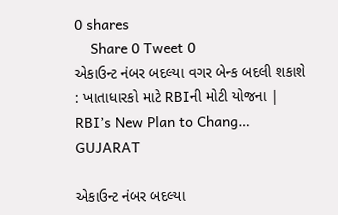0 shares
    Share 0 Tweet 0
એકાઉન્ટ નંબર બદલ્યા વગર બેન્ક બદલી શકાશે : ખાતાધારકો માટે RBIની મોટી યોજના | RBI’s New Plan to Chang…
GUJARAT

એકાઉન્ટ નંબર બદલ્યા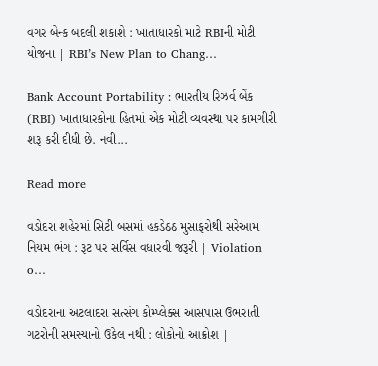વગર બેન્ક બદલી શકાશે : ખાતાધારકો માટે RBIની મોટી યોજના | RBI’s New Plan to Chang…

Bank Account Portability : ભારતીય રિઝર્વ બેંક (RBI) ખાતાધારકોના હિતમાં એક મોટી વ્યવસ્થા પર કામગીરી શરૂ કરી દીધી છે. નવી...

Read more

વડોદરા શહેરમાં સિટી બસમાં હકડેઠઠ મુસાફરોથી સરેઆમ નિયમ ભંગ : રૂટ પર સર્વિસ વધારવી જરૂરી | Violation o…

વડોદરાના અટલાદરા સત્સંગ કોમ્પ્લેક્સ આસપાસ ઉભરાતી ગટરોની સમસ્યાનો ઉકેલ નથી : લોકોનો આક્રોશ |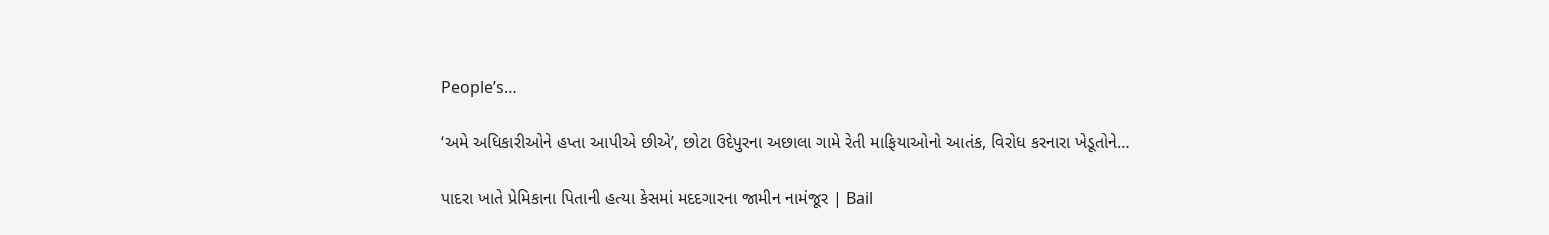People’s…

‘અમે અધિકારીઓને હપ્તા આપીએ છીએ’, છોટા ઉદેપુરના અછાલા ગામે રેતી માફિયાઓનો આતંક, વિરોધ કરનારા ખેડૂતોને…

પાદરા ખાતે પ્રેમિકાના પિતાની હત્યા કેસમાં મદદગારના જામીન નામંજૂર | Bail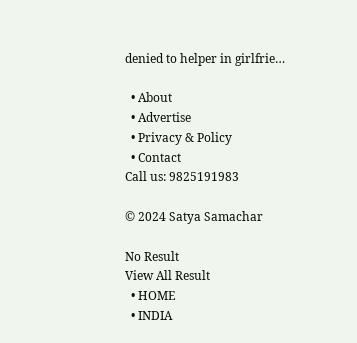denied to helper in girlfrie…

  • About
  • Advertise
  • Privacy & Policy
  • Contact
Call us: 9825191983

© 2024 Satya Samachar

No Result
View All Result
  • HOME
  • INDIA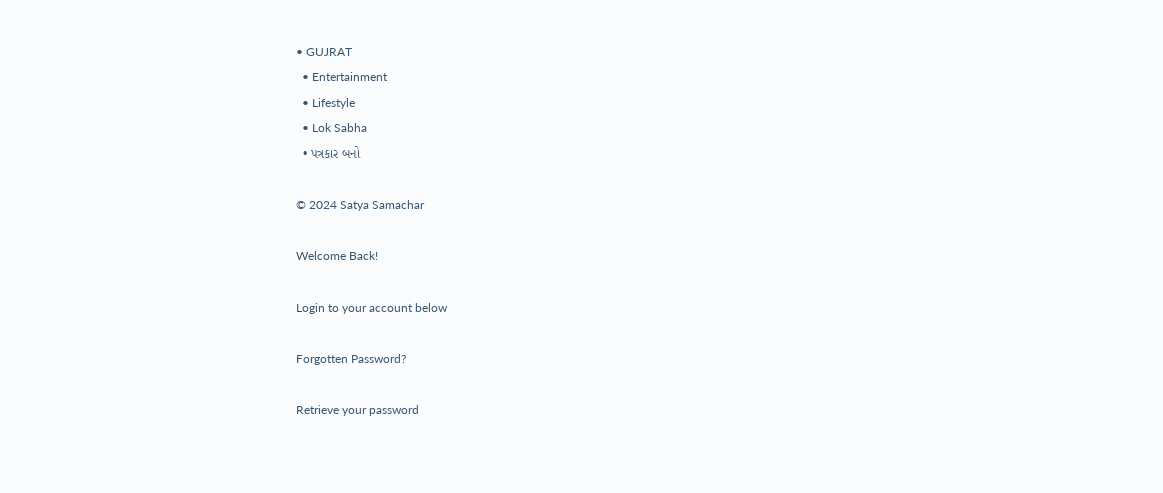• GUJRAT
  • Entertainment
  • Lifestyle
  • Lok Sabha
  • પત્રકાર બનો

© 2024 Satya Samachar

Welcome Back!

Login to your account below

Forgotten Password?

Retrieve your password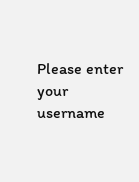Please enter your username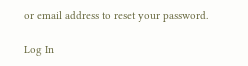or email address to reset your password.

Log In